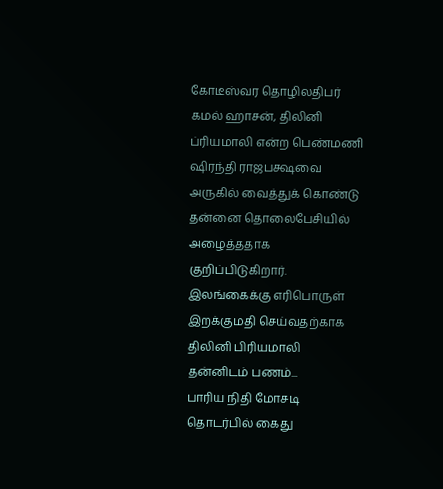கோடீஸ்வர தொழிலதிபர் கமல் ஹாசன், திலினி ப்ரியமாலி என்ற பெண்மணி ஷிரந்தி ராஜபக்ஷவை அருகில் வைத்துக் கொண்டு தன்னை தொலைபேசியில் அழைத்ததாக குறிப்பிடுகிறார்.
இலங்கைக்கு எரிபொருள் இறக்குமதி செய்வதற்காக திலினி பிரியமாலி தன்னிடம் பணம்...
பாரிய நிதி மோசடி தொடர்பில் கைது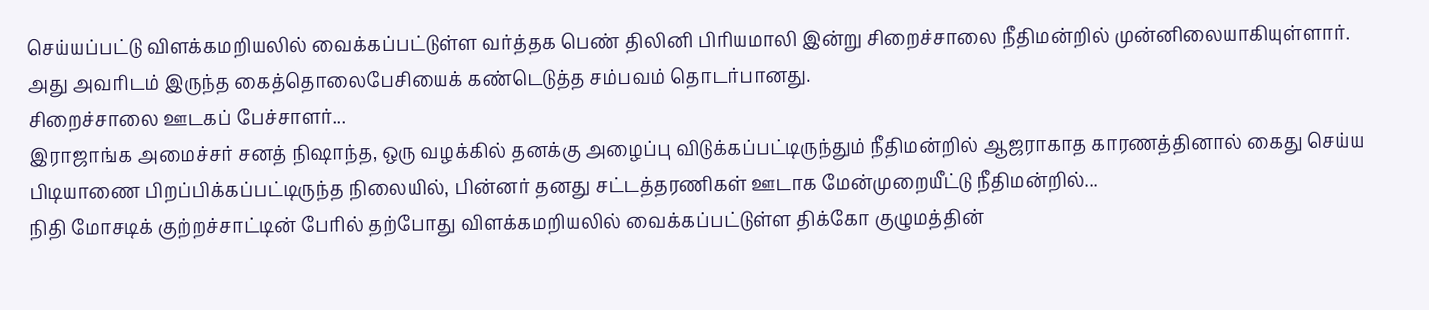செய்யப்பட்டு விளக்கமறியலில் வைக்கப்பட்டுள்ள வர்த்தக பெண் திலினி பிரியமாலி இன்று சிறைச்சாலை நீதிமன்றில் முன்னிலையாகியுள்ளார்.
அது அவரிடம் இருந்த கைத்தொலைபேசியைக் கண்டெடுத்த சம்பவம் தொடர்பானது.
சிறைச்சாலை ஊடகப் பேச்சாளர்...
இராஜாங்க அமைச்சர் சனத் நிஷாந்த, ஒரு வழக்கில் தனக்கு அழைப்பு விடுக்கப்பட்டிருந்தும் நீதிமன்றில் ஆஜராகாத காரணத்தினால் கைது செய்ய பிடியாணை பிறப்பிக்கப்பட்டிருந்த நிலையில், பின்னர் தனது சட்டத்தரணிகள் ஊடாக மேன்முறையீட்டு நீதிமன்றில்...
நிதி மோசடிக் குற்றச்சாட்டின் பேரில் தற்போது விளக்கமறியலில் வைக்கப்பட்டுள்ள திக்கோ குழுமத்தின்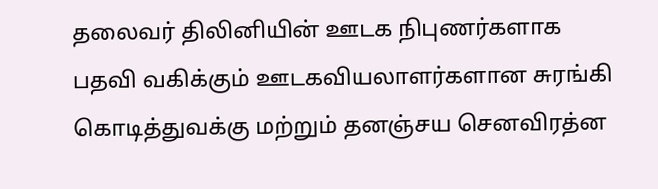தலைவர் திலினியின் ஊடக நிபுணர்களாக பதவி வகிக்கும் ஊடகவியலாளர்களான சுரங்கி கொடித்துவக்கு மற்றும் தனஞ்சய செனவிரத்ன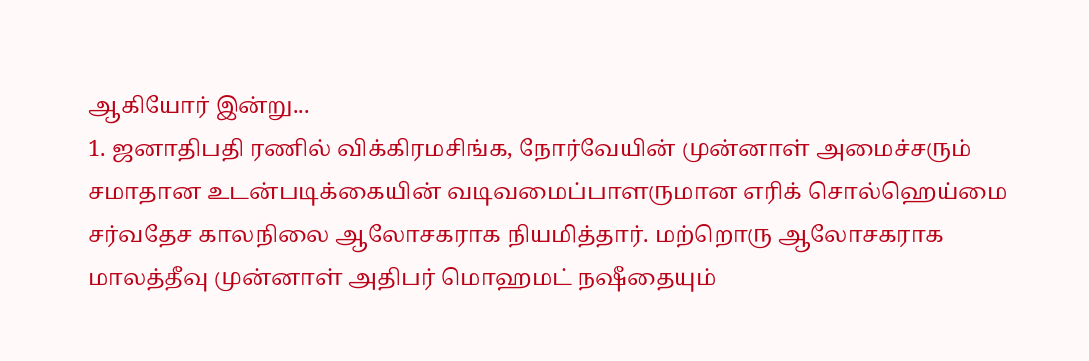ஆகியோர் இன்று...
1. ஜனாதிபதி ரணில் விக்கிரமசிங்க, நோர்வேயின் முன்னாள் அமைச்சரும் சமாதான உடன்படிக்கையின் வடிவமைப்பாளருமான எரிக் சொல்ஹெய்மை சர்வதேச காலநிலை ஆலோசகராக நியமித்தார். மற்றொரு ஆலோசகராக மாலத்தீவு முன்னாள் அதிபர் மொஹமட் நஷீதையும்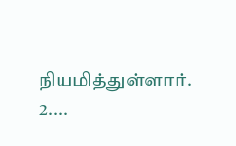நியமித்துள்ளார்.
2....